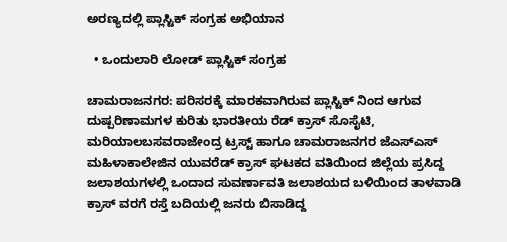ಅರಣ್ಯದಲ್ಲಿ ಪ್ಲಾಸ್ಟಿಕ್‌ ‌ಸಂಗ್ರಹ ಅಭಿಯಾನ

  • ಒಂದುಲಾರಿ ಲೋಡ್ ಪ್ಲಾಸ್ಟಿಕ್ ಸಂಗ್ರಹ

ಚಾಮರಾಜನಗರ: ಪರಿಸರಕ್ಕೆ ಮಾರಕವಾಗಿರುವ ಪ್ಲಾಸ್ಟಿಕ್ ನಿಂದ ಆಗುವ ದುಷ್ಪರಿಣಾಮಗಳ ಕುರಿತು ಭಾರತೀಯ ರೆಡ್ ಕ್ರಾಸ್ ಸೊಸೈಟಿ, ಮರಿಯಾಲಬಸವರಾಜೇಂದ್ರ ಟ್ರಸ್ಟ್ ಹಾಗೂ ಚಾಮರಾಜನಗರ ಜೆಎಸ್ಎಸ್ ಮಹಿಳಾಕಾಲೇಜಿನ ಯುವರೆಡ್ ಕ್ರಾಸ್ ಘಟಕದ ವತಿಯಿಂದ ಜಿಲ್ಲೆಯ ಪ್ರಸಿದ್ದ ಜಲಾಶಯಗಳಲ್ಲಿ ಒಂದಾದ ಸುವರ್ಣಾವತಿ‌‌ ಜಲಾಶಯದ ಬಳಿಯಿಂದ ತಾಳವಾಡಿ ಕ್ರಾಸ್ ವರಗೆ ರಸ್ತೆ ಬದಿಯಲ್ಲಿ ಜನರು ಬಿಸಾಡಿದ್ದ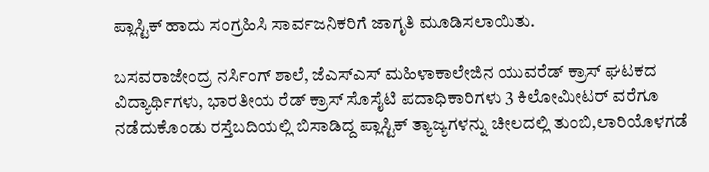ಪ್ಲಾಸ್ಟಿಕ್ ಹಾದು ಸಂಗ್ರಹಿಸಿ ಸಾರ್ವಜನಿಕರಿಗೆ ಜಾಗೃತಿ ಮೂಡಿಸಲಾಯಿತು.

ಬಸವರಾಜೇಂದ್ರ ನರ್ಸಿಂಗ್ ಶಾಲೆ, ಜೆಎಸ್ಎಸ್ ಮಹಿಳಾಕಾಲೇಜಿನ ಯುವರೆಡ್ ಕ್ರಾಸ್ ಘಟಕದ ವಿದ್ಯಾರ್ಥಿಗಳು, ಭಾರತೀಯ ರೆಡ್ ಕ್ರಾಸ್ ಸೊಸೈಟಿ‌ ಪದಾಧಿಕಾರಿಗಳು 3 ಕಿಲೋಮೀಟರ್ ವರೆಗೂ ನಡೆದುಕೊಂಡು ರಸ್ತೆಬದಿಯಲ್ಲಿ‌ ಬಿಸಾಡಿದ್ದ‌ ಪ್ಲಾಸ್ಟಿಕ್ ತ್ಯಾಜ್ಯಗಳನ್ನು ಚೀಲದಲ್ಲಿ ತುಂಬಿ,ಲಾರಿಯೊಳಗಡೆ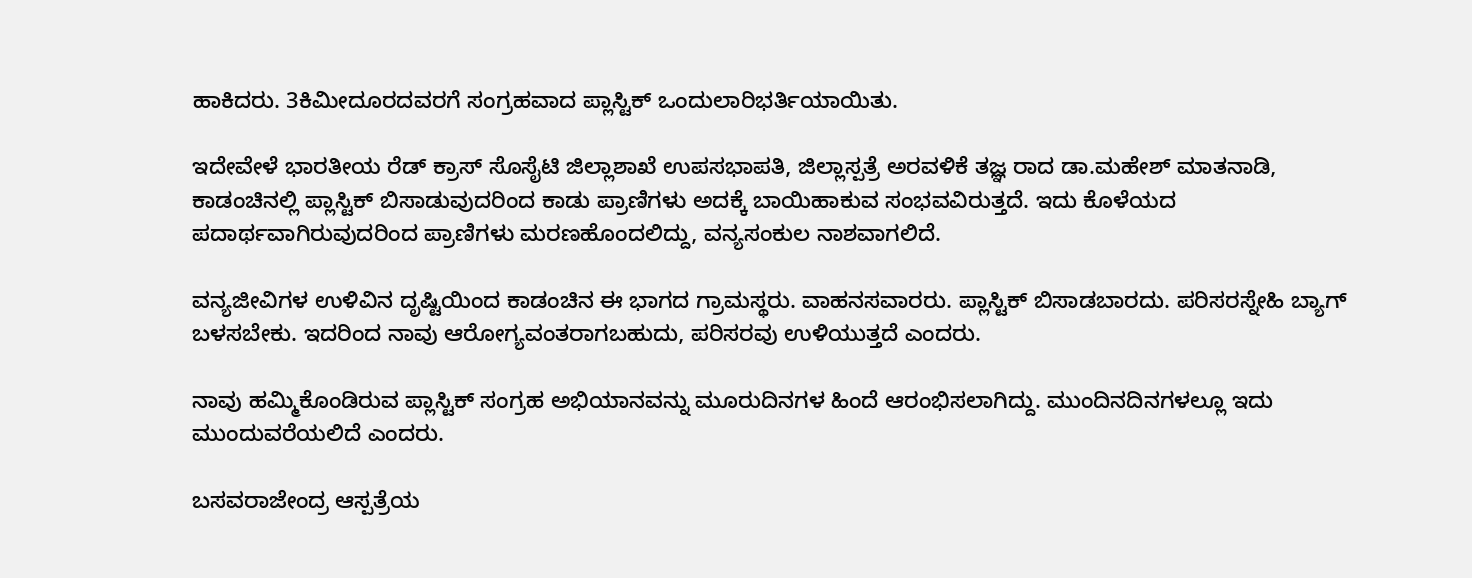ಹಾಕಿದರು. 3ಕಿಮೀದೂರದವರಗೆ‌ ಸಂಗ್ರಹವಾದ ಪ್ಲಾಸ್ಟಿಕ್ ಒಂದುಲಾರಿಭರ್ತಿಯಾಯಿತು.

ಇದೇವೇಳೆ ಭಾರತೀಯ ರೆಡ್ ಕ್ರಾಸ್ ಸೊಸೈಟಿ‌‌ ಜಿಲ್ಲಾಶಾಖೆ ಉಪಸಭಾಪತಿ‌, ಜಿಲ್ಲಾಸ್ಪತ್ರೆ ಅರವಳಿಕೆ ತಜ್ಞ ರಾದ ಡಾ.ಮಹೇಶ್ ಮಾತನಾಡಿ, ಕಾಡಂಚಿನಲ್ಲಿ ಪ್ಲಾಸ್ಟಿಕ್ ಬಿಸಾಡುವುದರಿಂದ ಕಾಡು ಪ್ರಾಣಿಗಳು ಅದಕ್ಕೆ ಬಾಯಿಹಾಕುವ ಸಂಭವವಿರುತ್ತದೆ. ಇದು‌ ಕೊಳೆಯದ ಪದಾರ್ಥವಾಗಿರುವುದರಿಂದ ಪ್ರಾಣಿಗಳು ಮರಣಹೊಂದಲಿದ್ದು, ವನ್ಯಸಂಕುಲ‌‌ ನಾಶವಾಗಲಿದೆ.

ವನ್ಯಜೀವಿಗಳ ಉಳಿವಿನ ದೃಷ್ಟಿಯಿಂದ ಕಾಡಂಚಿನ ಈ ಭಾಗದ ಗ್ರಾಮಸ್ಥರು. ವಾಹನಸವಾರರು. ಪ್ಲಾಸ್ಟಿಕ್ ಬಿಸಾಡಬಾರದು. ಪರಿಸರಸ್ನೇಹಿ ಬ್ಯಾಗ್‌ ಬಳಸಬೇಕು. ಇದರಿಂದ‌ ನಾವು ಆರೋಗ್ಯವಂತರಾಗಬಹುದು, ಪರಿಸರವು ಉಳಿಯುತ್ತದೆ ಎಂದರು.

ನಾವು‌ ಹಮ್ಮಿಕೊಂಡಿರುವ ಪ್ಲಾಸ್ಟಿಕ್ ಸಂಗ್ರಹ ಅಭಿಯಾನವನ್ನು ಮೂರುದಿನಗಳ ಹಿಂದೆ ಆರಂಭಿಸಲಾಗಿದ್ದು. ಮುಂದಿನದಿನಗಳಲ್ಲೂ ಇದು ಮುಂದುವರೆಯಲಿದೆ ಎಂದರು.

ಬಸವರಾಜೇಂದ್ರ ಆಸ್ಪತ್ರೆಯ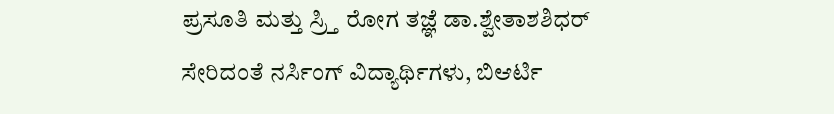ಪ್ರಸೂತಿ ಮತ್ತು ಸ್ರ್ತಿ ರೋಗ ತಜ್ಞೆ ಡಾ.ಶ್ವೇತಾಶಶಿಧರ್‌ ಸೇರಿದಂತೆ ನರ್ಸಿಂಗ್ ವಿದ್ಯಾರ್ಥಿಗಳು, ಬಿಆರ್ಟಿ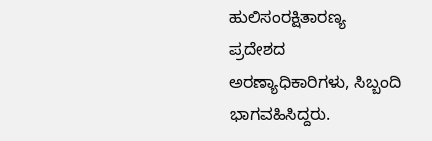ಹುಲಿಸಂರಕ್ಷಿತಾರಣ್ಯ ಪ್ರದೇಶದ ಅರಣ್ಯಾಧಿಕಾರಿಗಳು, ಸಿಬ್ಬಂದಿ ಭಾಗವಹಿಸಿದ್ದರು.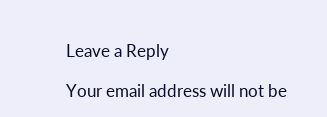Leave a Reply

Your email address will not be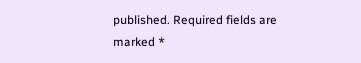published. Required fields are marked *